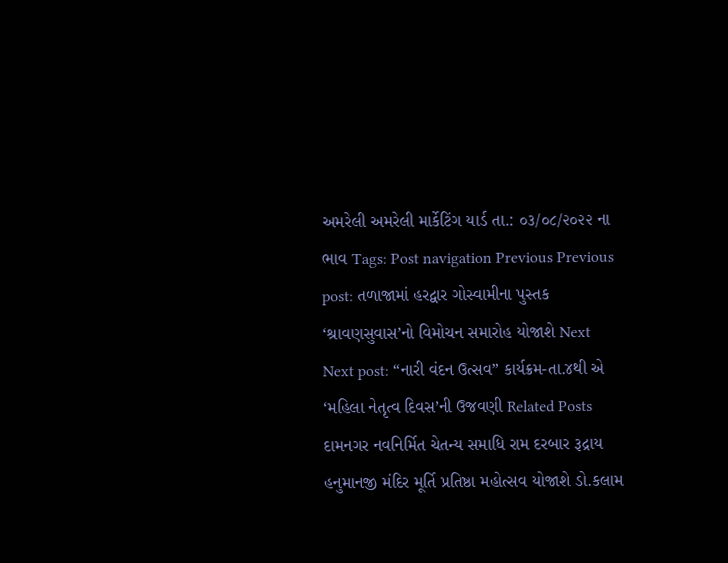અમરેલી અમરેલી માર્કેટિંગ યાર્ડ તા.: ૦૩/૦૮/૨૦૨૨ ના ભાવ Tags: Post navigation Previous Previous post: તળાજામાં હરદ્વાર ગોસ્વામીના પુસ્તક ‘શ્રાવણસુવાસ’નો વિમોચન સમારોહ યોજાશે Next Next post: “નારી વંદન ઉત્સવ” કાર્યક્રમ-તા.૪થી એ ‘મહિલા નેતૃત્વ દિવસ’ની ઉજવણી Related Posts દામનગર નવનિર્મિત ચેતન્ય સમાધિ રામ દરબાર રૂદ્રાય હનુમાનજી મંદિર મૂર્તિ પ્રતિષ્ઠા મહોત્સવ યોજાશે ડો.કલામ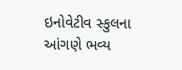ઇનોવેટીવ સ્કુલના આંગણે ભવ્ય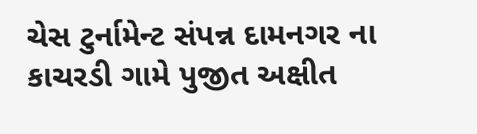ચેસ ટુર્નામેન્ટ સંપન્ન દામનગર ના કાચરડી ગામે પુજીત અક્ષીત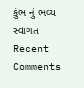કુંભ નું ભવ્ય સ્વાગત
Recent Comments